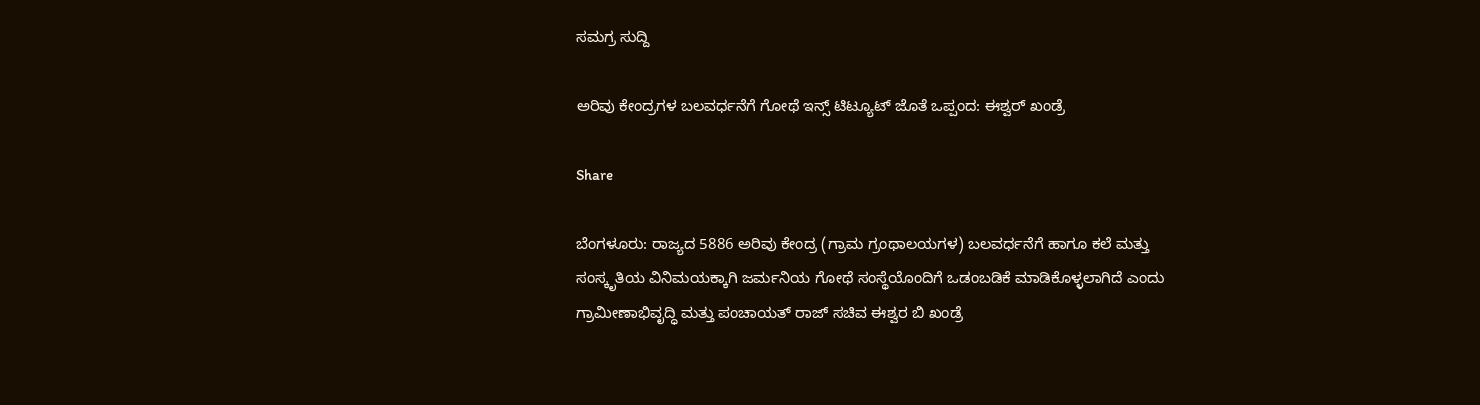ಸಮಗ್ರ ಸುದ್ದಿ

ಅರಿವು ಕೇಂದ್ರಗಳ ಬಲವರ್ಧನೆಗೆ ಗೋಥೆ ಇನ್ಸ್ ಟಿಟ್ಯೂಟ್ ಜೊತೆ ಒಪ್ಪಂದ: ಈಶ್ವರ್ ಖಂಡ್ರೆ

Share

ಬೆಂಗಳೂರು: ರಾಜ್ಯದ 5886 ಅರಿವು ಕೇಂದ್ರ (ಗ್ರಾಮ ಗ್ರಂಥಾಲಯಗಳ) ಬಲವರ್ಧನೆಗೆ ಹಾಗೂ ಕಲೆ ಮತ್ತು ಸಂಸ್ಕೃತಿಯ ವಿನಿಮಯಕ್ಕಾಗಿ ಜರ್ಮನಿಯ ಗೋಥೆ ಸಂಸ್ಥೆಯೊಂದಿಗೆ ಒಡಂಬಡಿಕೆ ಮಾಡಿಕೊಳ್ಳಲಾಗಿದೆ ಎಂದು ಗ್ರಾಮೀಣಾಭಿವೃದ್ಧಿ ಮತ್ತು ಪಂಚಾಯತ್ ರಾಜ್ ಸಚಿವ ಈಶ್ವರ ಬಿ ಖಂಡ್ರೆ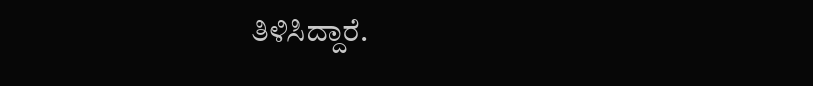ತಿಳಿಸಿದ್ದಾರೆ.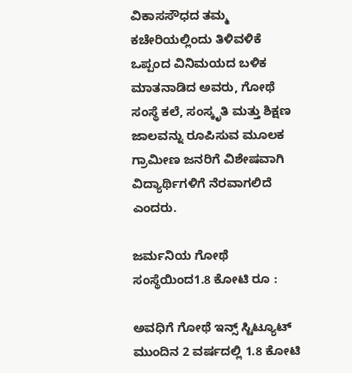ವಿಕಾಸಸೌಧದ ತಮ್ಮ ಕಚೇರಿಯಲ್ಲಿಂದು ತಿಳಿವಳಿಕೆ ಒಪ್ಪಂದ ವಿನಿಮಯದ ಬಳಿಕ ಮಾತನಾಡಿದ ಅವರು, ಗೋಥೆ ಸಂಸ್ಥೆ ಕಲೆ, ಸಂಸ್ಕೃತಿ ಮತ್ತು ಶಿಕ್ಷಣ ಜಾಲವನ್ನು ರೂಪಿಸುವ ಮೂಲಕ ಗ್ರಾಮೀಣ ಜನರಿಗೆ ವಿಶೇಷವಾಗಿ ವಿದ್ಯಾರ್ಥಿಗಳಿಗೆ ನೆರವಾಗಲಿದೆ ಎಂದರು.

ಜರ್ಮನಿಯ ಗೋಥೆ ಸಂಸ್ಥೆಯಿಂದ1.8 ಕೋಟಿ ರೂ :

ಅವಧಿಗೆ ಗೋಥೆ ಇನ್ಸ್ ಸ್ಟಿಟ್ಯೂಟ್ ಮುಂದಿನ 2 ವರ್ಷದಲ್ಲಿ 1.8 ಕೋಟಿ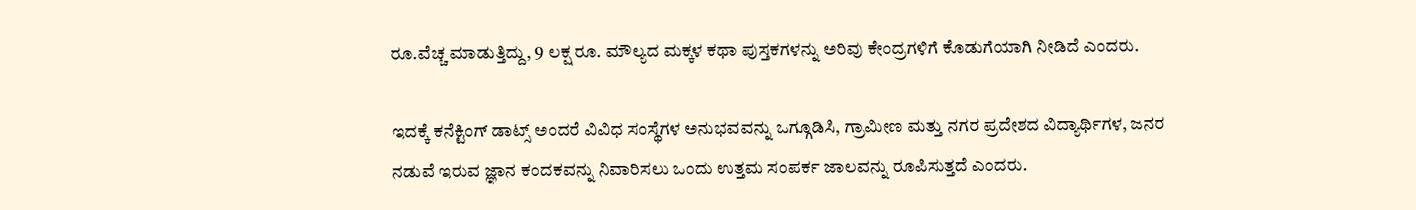ರೂ.ವೆಚ್ಚ ಮಾಡುತ್ತಿದ್ದು, 9 ಲಕ್ಷ ರೂ. ಮೌಲ್ಯದ ಮಕ್ಕಳ ಕಥಾ ಪುಸ್ತಕಗಳನ್ನು ಅರಿವು ಕೇಂದ್ರಗಳಿಗೆ ಕೊಡುಗೆಯಾಗಿ ನೀಡಿದೆ ಎಂದರು.

ಇದಕ್ಕೆ ಕನೆಕ್ಟಿಂಗ್ ಡಾಟ್ಸ್ ಅಂದರೆ ವಿವಿಧ ಸಂಸ್ಥೆಗಳ ಅನುಭವವನ್ನು ಒಗ್ಗೂಡಿಸಿ, ಗ್ರಾಮೀಣ ಮತ್ತು ನಗರ ಪ್ರದೇಶದ ವಿದ್ಯಾರ್ಥಿಗಳ, ಜನರ ನಡುವೆ ಇರುವ ಜ್ಞಾನ ಕಂದಕವನ್ನು ನಿವಾರಿಸಲು ಒಂದು ಉತ್ತಮ ಸಂಪರ್ಕ ಜಾಲವನ್ನು ರೂಪಿಸುತ್ತದೆ ಎಂದರು.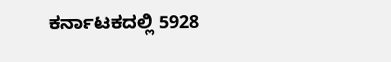ಕರ್ನಾಟಕದಲ್ಲಿ 5928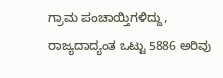ಗ್ರಾಮ ಪಂಚಾಯ್ತಿಗಳಿದ್ದು, ರಾಜ್ಯದಾದ್ಯಂತ ಒಟ್ಟು 5886 ಅರಿವು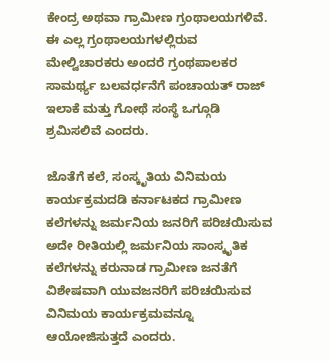ಕೇಂದ್ರ ಅಥವಾ ಗ್ರಾಮೀಣ ಗ್ರಂಥಾಲಯಗಳಿವೆ. ಈ ಎಲ್ಲ ಗ್ರಂಥಾಲಯಗಳಲ್ಲಿರುವ ಮೇಲ್ವಿಚಾರಕರು ಅಂದರೆ ಗ್ರಂಥಪಾಲಕರ ಸಾಮರ್ಥ್ಯ ಬಲವರ್ಧನೆಗೆ ಪಂಚಾಯತ್ ರಾಜ್ ಇಲಾಕೆ ಮತ್ತು ಗೋಥೆ ಸಂಸ್ಥೆ ಒಗ್ಗೂಡಿ ಶ್ರಮಿಸಲಿವೆ ಎಂದರು.

ಜೊತೆಗೆ ಕಲೆ, ಸಂಸ್ಕೃತಿಯ ವಿನಿಮಯ ಕಾರ್ಯಕ್ರಮದಡಿ ಕರ್ನಾಟಕದ ಗ್ರಾಮೀಣ ಕಲೆಗಳನ್ನು ಜರ್ಮನಿಯ ಜನರಿಗೆ ಪರಿಚಯಿಸುವ ಅದೇ ರೀತಿಯಲ್ಲಿ ಜರ್ಮನಿಯ ಸಾಂಸ್ಕೃತಿಕ ಕಲೆಗಳನ್ನು ಕರುನಾಡ ಗ್ರಾಮೀಣ ಜನತೆಗೆ ವಿಶೇಷವಾಗಿ ಯುವಜನರಿಗೆ ಪರಿಚಯಿಸುವ ವಿನಿಮಯ ಕಾರ್ಯಕ್ರಮವನ್ನೂ ಆಯೋಜಿಸುತ್ತದೆ ಎಂದರು.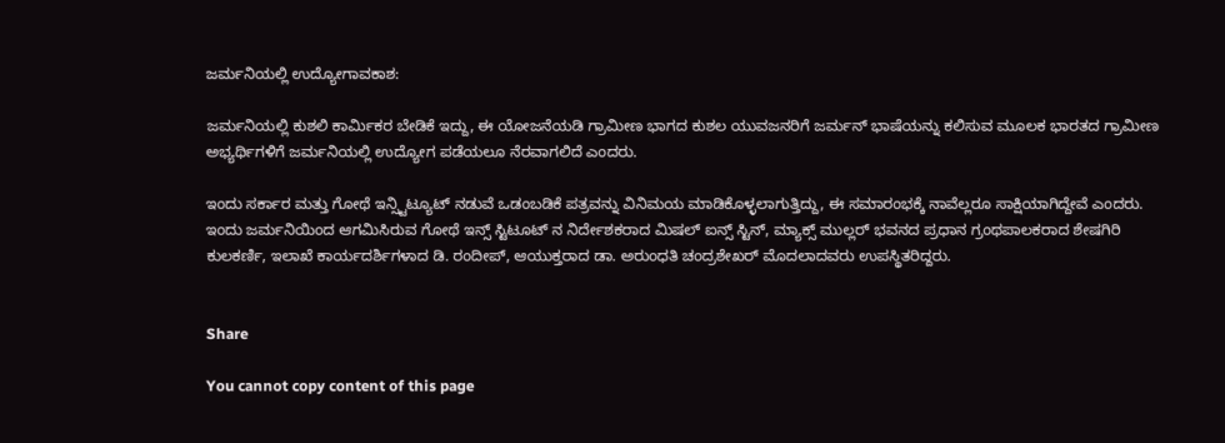ಜರ್ಮನಿಯಲ್ಲಿ ಉದ್ಯೋಗಾವಕಾಶ:

ಜರ್ಮನಿಯಲ್ಲಿ ಕುಶಲಿ ಕಾರ್ಮಿಕರ ಬೇಡಿಕೆ ಇದ್ದು, ಈ ಯೋಜನೆಯಡಿ ಗ್ರಾಮೀಣ ಭಾಗದ ಕುಶಲ ಯುವಜನರಿಗೆ ಜರ್ಮನ್ ಭಾಷೆಯನ್ನು ಕಲಿಸುವ ಮೂಲಕ ಭಾರತದ ಗ್ರಾಮೀಣ ಅಭ್ಯರ್ಥಿಗಳಿಗೆ ಜರ್ಮನಿಯಲ್ಲಿ ಉದ್ಯೋಗ ಪಡೆಯಲೂ ನೆರವಾಗಲಿದೆ ಎಂದರು.

ಇಂದು ಸರ್ಕಾರ ಮತ್ತು ಗೋಥೆ ಇನ್ಸ್ಟಿಟ್ಯೂಟ್ ನಡುವೆ ಒಡಂಬಡಿಕೆ ಪತ್ರವನ್ನು ವಿನಿಮಯ ಮಾಡಿಕೊಳ್ಳಲಾಗುತ್ತಿದ್ದು, ಈ ಸಮಾರಂಭಕ್ಕೆ ನಾವೆಲ್ಲರೂ ಸಾಕ್ಷಿಯಾಗಿದ್ದೇವೆ ಎಂದರು.
ಇಂದು ಜರ್ಮನಿಯಿಂದ ಆಗಮಿಸಿರುವ ಗೋಥೆ ಇನ್ಸ್ ಸ್ಟಿಟೂಟ್ ನ ನಿರ್ದೇಶಕರಾದ ಮಿಷಲ್ ಐನ್ಸ್ ಸ್ಟಿನ್, ಮ್ಯಾಕ್ಸ್ ಮುಲ್ಲರ್ ಭವನದ ಪ್ರಧಾನ ಗ್ರಂಥಪಾಲಕರಾದ ಶೇಷಗಿರಿ ಕುಲಕರ್ಣಿ, ಇಲಾಖೆ ಕಾರ್ಯದರ್ಶಿಗಳಾದ ಡಿ. ರಂದೀಪ್, ಆಯುಕ್ತರಾದ ಡಾ. ಅರುಂಧತಿ ಚಂದ್ರಶೇಖರ್ ಮೊದಲಾದವರು ಉಪಸ್ಥಿತರಿದ್ದರು.


Share

You cannot copy content of this page